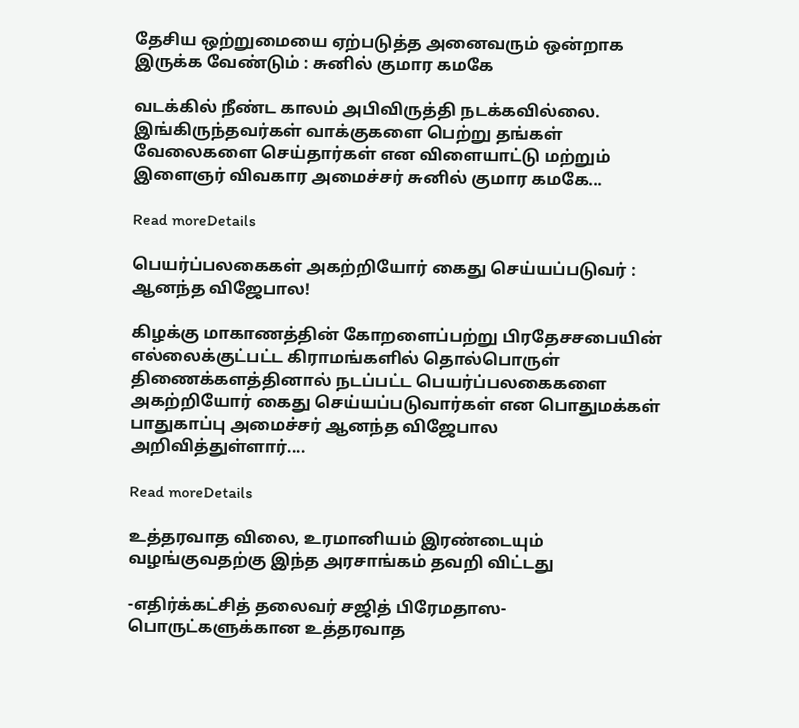தேசிய ஒற்றுமையை ஏற்படுத்த அனைவரும் ஒன்றாக இருக்க வேண்டும் : சுனில் குமார கமகே

வடக்கில் நீண்ட காலம் அபிவிருத்தி நடக்கவில்லை. இங்கிருந்தவர்கள் வாக்குகளை பெற்று தங்கள் வேலைகளை செய்தார்கள் என விளையாட்டு மற்றும் இளைஞர் விவகார அமைச்சர் சுனில் குமார கமகே...

Read moreDetails

பெயர்ப்பலகைகள் அகற்றியோர் கைது செய்யப்படுவர் : ஆனந்த விஜேபால!

கிழக்கு மாகாணத்தின் கோறளைப்பற்று பிரதேசசபையின் எல்லைக்குட்பட்ட கிராமங்களில் தொல்பொருள் திணைக்களத்தினால் நடப்பட்ட பெயர்ப்பலகைகளை அகற்றியோர் கைது செய்யப்படுவார்கள் என பொதுமக்கள் பாதுகாப்பு அமைச்சர் ஆனந்த விஜேபால அறிவித்துள்ளார்....

Read moreDetails

உத்தரவாத விலை, உரமானியம் இரண்டையும் வழங்குவதற்கு இந்த அரசாங்கம் தவறி விட்டது

-எதிர்க்கட்சித் தலைவர் சஜித் பிரேமதாஸ- பொருட்களுக்கான உத்தரவாத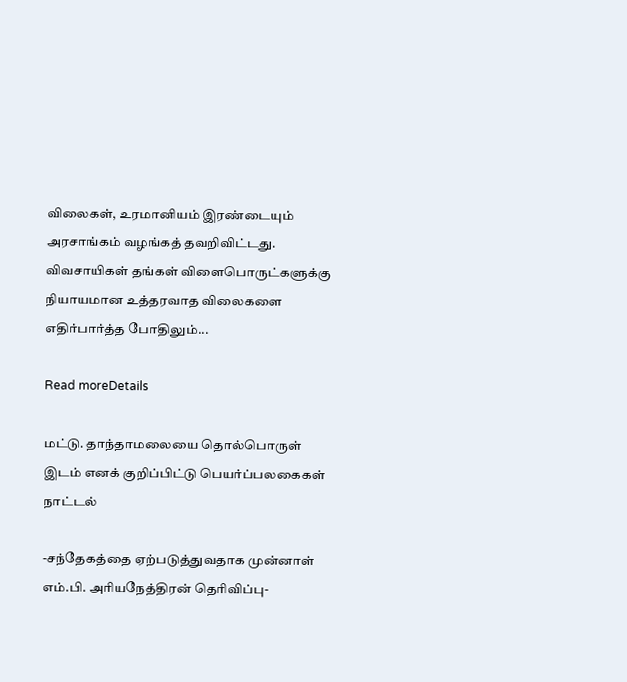விலைகள், உரமானியம் இரண்டையும் அரசாங்கம் வழங்கத் தவறிவிட்டது. விவசாயிகள் தங்கள் விளைபொருட்களுக்கு நியாயமான உத்தரவாத விலைகளை எதிர்பார்த்த போதிலும்...

Read moreDetails

மட்டு. தாந்தாமலையை தொல்பொருள் இடம் எனக் குறிப்பிட்டு பெயர்ப்பலகைகள் நாட்டல்

-சந்தேகத்தை ஏற்படுத்துவதாக முன்னாள் எம்.பி. அரியநேத்திரன் தெரிவிப்பு-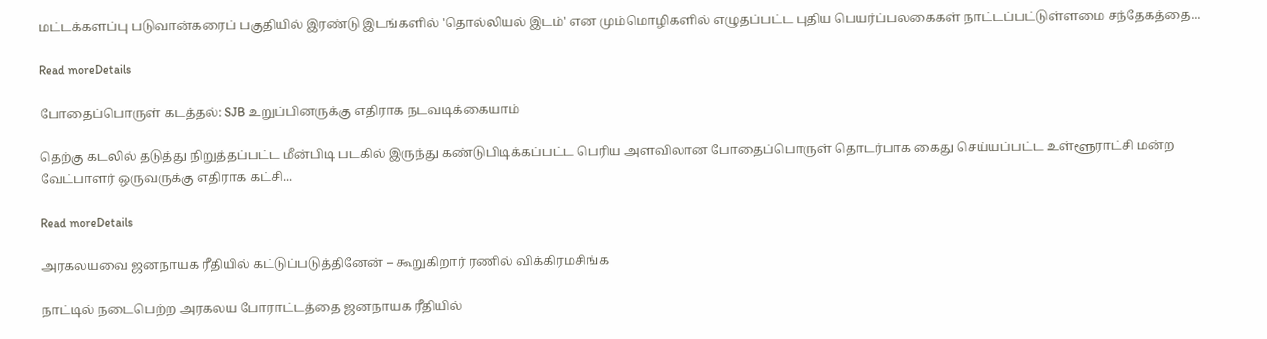மட்டக்களப்பு படுவான்கரைப் பகுதியில் இரண்டு இடங்களில் 'தொல்லியல் இடம்' என மும்மொழிகளில் எழுதப்பட்ட புதிய பெயர்ப்பலகைகள் நாட்டப்பட்டுள்ளமை சந்தேகத்தை...

Read moreDetails

போதைப்பொருள் கடத்தல்: SJB உறுப்பினருக்கு எதிராக நடவடிக்கையாம்

தெற்கு கடலில் தடுத்து நிறுத்தப்பட்ட மீன்பிடி படகில் இருந்து கண்டுபிடிக்கப்பட்ட பெரிய அளவிலான போதைப்பொருள் தொடர்பாக கைது செய்யப்பட்ட உள்ளூராட்சி மன்ற வேட்பாளர் ஒருவருக்கு எதிராக கட்சி...

Read moreDetails

அரகலயவை ஜனநாயக ரீதியில் கட்டுப்படுத்தினேன் – கூறுகிறார் ரணில் விக்கிரமசிங்க

நாட்டில் நடைபெற்ற அரகலய போராட்டத்தை ஜனநாயக ரீதியில்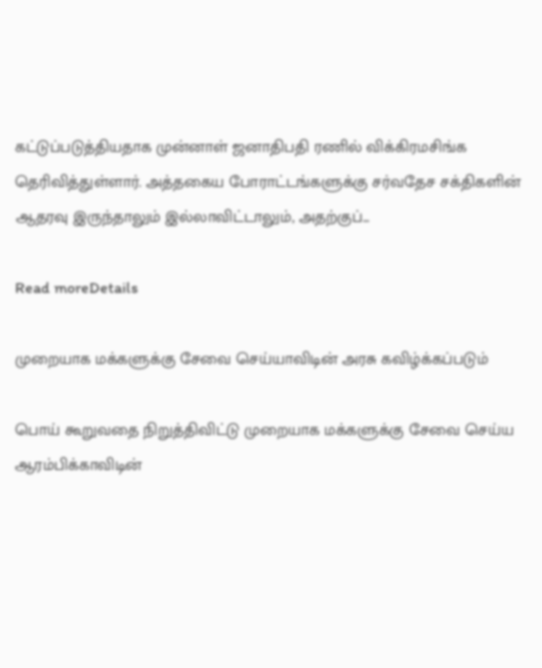கட்டுப்படுத்தியதாக முன்னாள் ஜனாதிபதி ரணில் விக்கிரமசிங்க தெரிவித்துள்ளார். அத்தகைய போராட்டங்களுக்கு சர்வதேச சக்திகளின் ஆதரவு இருந்தாலும் இல்லாவிட்டாலும், அதற்குப்...

Read moreDetails

முறையாக மக்களுக்கு சேவை செய்யாவிடின் அரசு கவிழ்க்கப்படும்

பொய் கூறுவதை நிறுத்திவிட்டு முறையாக மக்களுக்கு சேவை செய்ய ஆரம்பிக்காவிடின்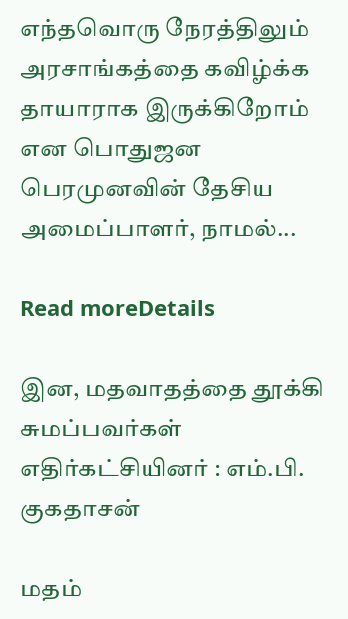எந்தவொரு நேரத்திலும் அரசாங்கத்தை கவிழ்க்க தாயாராக இருக்கிறோம் என பொதுஜன பெரமுனவின் தேசிய அமைப்பாளர், நாமல்...

Read moreDetails

இன, மதவாதத்தை தூக்கி சுமப்பவர்கள் எதிர்கட்சியினர் : எம்.பி. குகதாசன்

மதம்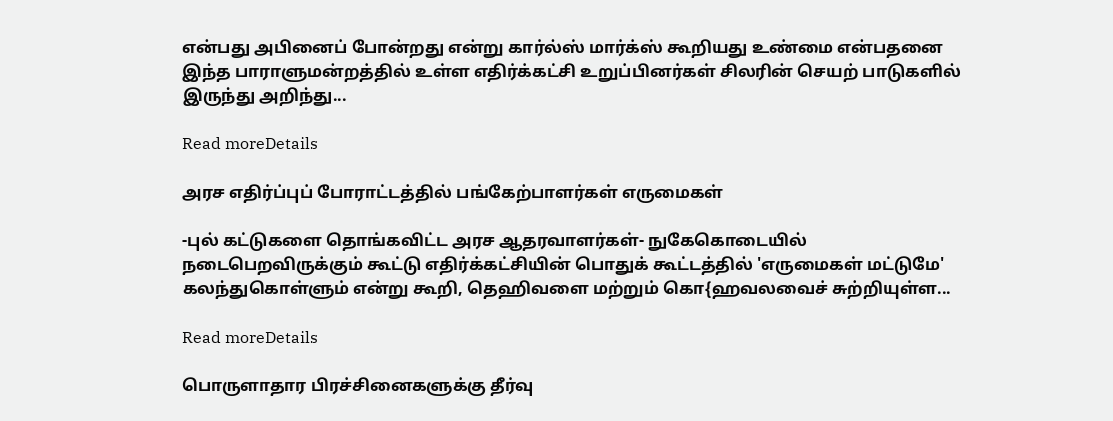என்பது அபினைப் போன்றது என்று கார்ல்ஸ் மார்க்ஸ் கூறியது உண்மை என்பதனை இந்த பாராளுமன்றத்தில் உள்ள எதிர்க்கட்சி உறுப்பினர்கள் சிலரின் செயற் பாடுகளில் இருந்து அறிந்து...

Read moreDetails

அரச எதிர்ப்புப் போராட்டத்தில் பங்கேற்பாளர்கள் எருமைகள்

-புல் கட்டுகளை தொங்கவிட்ட அரச ஆதரவாளர்கள்- நுகேகொடையில் நடைபெறவிருக்கும் கூட்டு எதிர்க்கட்சியின் பொதுக் கூட்டத்தில் 'எருமைகள் மட்டுமே' கலந்துகொள்ளும் என்று கூறி, தெஹிவளை மற்றும் கொ{ஹவலவைச் சுற்றியுள்ள...

Read moreDetails

பொருளாதார பிரச்சினைகளுக்கு தீர்வு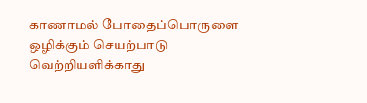காணாமல் போதைப்பொருளை ஒழிக்கும் செயற்பாடு வெற்றியளிக்காது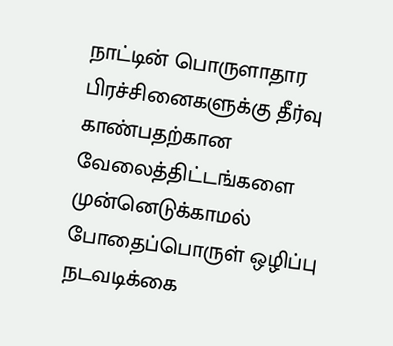நாட்டின் பொருளாதார பிரச்சினைகளுக்கு தீர்வு காண்பதற்கான வேலைத்திட்டங்களை முன்னெடுக்காமல் போதைப்பொருள் ஒழிப்பு நடவடிக்கை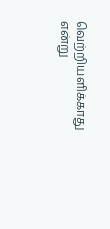வெற்றியளிக்காது என்று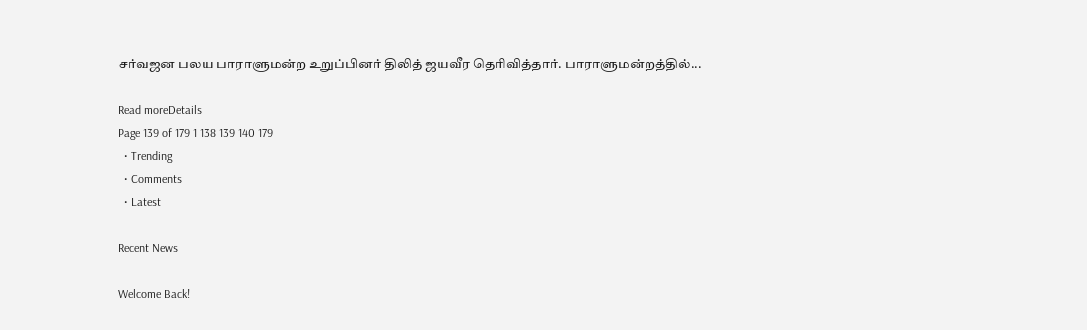சர்வஜன பலய பாராளுமன்ற உறுப்பினர் திலித் ஜயவீர தெரிவித்தார். பாராளுமன்றத்தில்...

Read moreDetails
Page 139 of 179 1 138 139 140 179
  • Trending
  • Comments
  • Latest

Recent News

Welcome Back!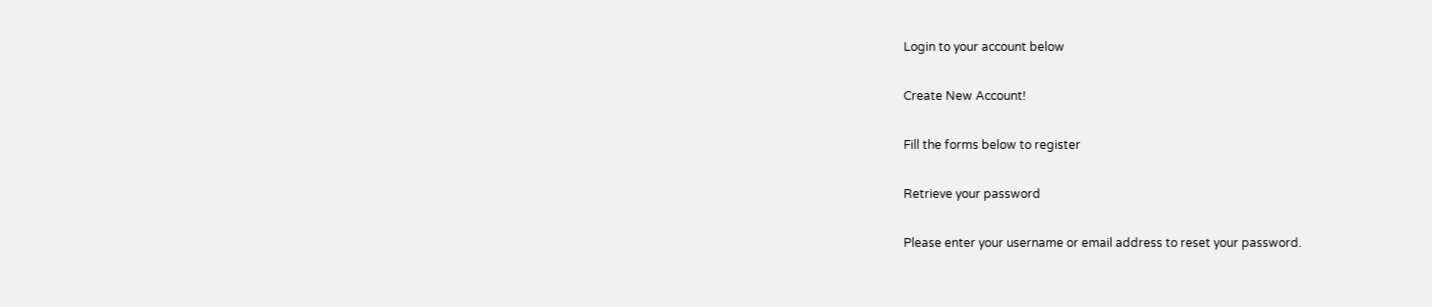Login to your account below

Create New Account!

Fill the forms below to register

Retrieve your password

Please enter your username or email address to reset your password.